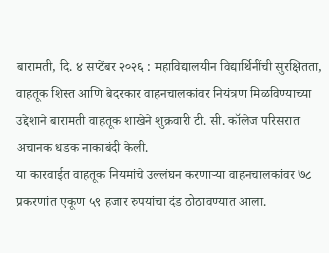बारामती, दि. ४ सप्टेंबर २०२६ : महाविद्यालयीन विद्यार्थिनींची सुरक्षितता, वाहतूक शिस्त आणि बेदरकार वाहनचालकांवर नियंत्रण मिळविण्याच्या उद्देशाने बारामती वाहतूक शाखेने शुक्रवारी टी. सी. कॉलेज परिसरात अचानक धडक नाकाबंदी केली.
या कारवाईत वाहतूक नियमांचे उल्लंघन करणाऱ्या वाहनचालकांवर ७८ प्रकरणांत एकूण ५९ हजार रुपयांचा दंड ठोठावण्यात आला.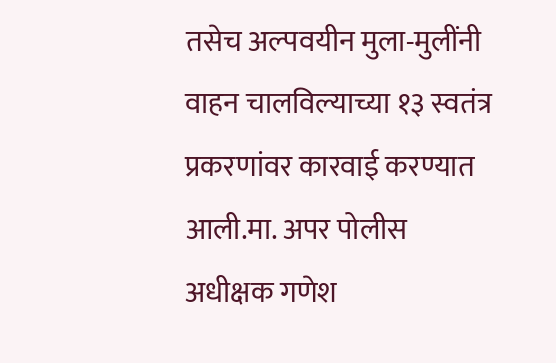तसेच अल्पवयीन मुला-मुलींनी वाहन चालविल्याच्या १३ स्वतंत्र प्रकरणांवर कारवाई करण्यात आली.मा. अपर पोलीस अधीक्षक गणेश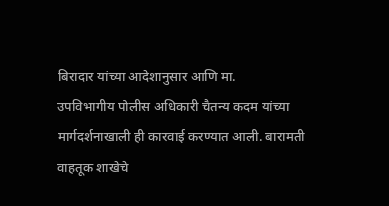बिरादार यांच्या आदेशानुसार आणि मा.
उपविभागीय पोलीस अधिकारी चैतन्य कदम यांच्या मार्गदर्शनाखाली ही कारवाई करण्यात आली. बारामती वाहतूक शाखेचे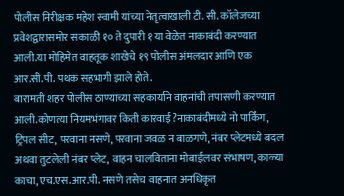पोलीस निरीक्षक महेश स्वामी यांच्या नेतृत्वाखाली टी. सी. कॉलेजच्या प्रवेशद्वारासमोर सकाळी १० ते दुपारी १ या वेळेत नाकाबंदी करण्यात आली.या मोहिमेत वाहतूक शाखेचे १९ पोलीस अंमलदार आणि एक आर.सी.पी. पथक सहभागी झाले होते.
बारामती शहर पोलीस ठाण्याच्या सहकार्याने वाहनांची तपासणी करण्यात आली.कोणत्या नियमभंगावर किती कारवाई?नाकाबंदीमध्ये नो पार्किंग, ट्रिपल सीट, परवाना नसणे, परवाना जवळ न बाळगणे, नंबर प्लेटमध्ये बदल अथवा तुटलेली नंबर प्लेट, वाहन चालविताना मोबाईलवर संभाषण, काळ्या काचा, एच.एस.आर.पी. नसणे तसेच वाहनात अनधिकृत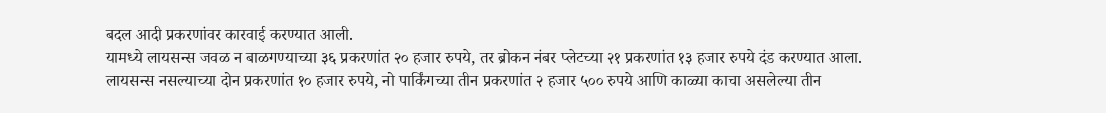बदल आदी प्रकरणांवर कारवाई करण्यात आली.
यामध्ये लायसन्स जवळ न बाळगण्याच्या ३६ प्रकरणांत २० हजार रुपये, तर ब्रोकन नंबर प्लेटच्या २१ प्रकरणांत १३ हजार रुपये दंड करण्यात आला. लायसन्स नसल्याच्या दोन प्रकरणांत १० हजार रुपये, नो पार्किंगच्या तीन प्रकरणांत २ हजार ५०० रुपये आणि काळ्या काचा असलेल्या तीन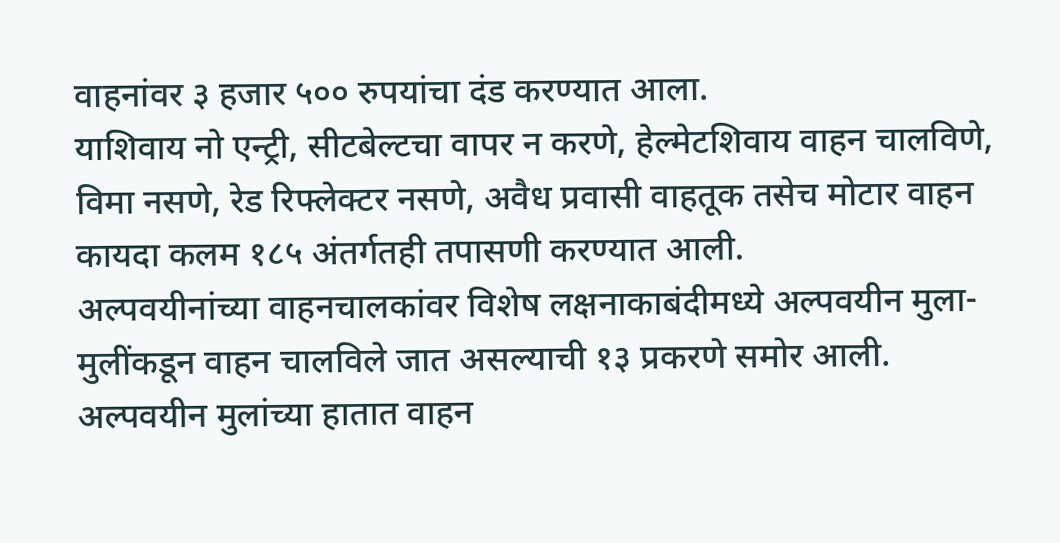वाहनांवर ३ हजार ५०० रुपयांचा दंड करण्यात आला.
याशिवाय नो एन्ट्री, सीटबेल्टचा वापर न करणे, हेल्मेटशिवाय वाहन चालविणे, विमा नसणे, रेड रिफ्लेक्टर नसणे, अवैध प्रवासी वाहतूक तसेच मोटार वाहन कायदा कलम १८५ अंतर्गतही तपासणी करण्यात आली.
अल्पवयीनांच्या वाहनचालकांवर विशेष लक्षनाकाबंदीमध्ये अल्पवयीन मुला-मुलींकडून वाहन चालविले जात असल्याची १३ प्रकरणे समोर आली. अल्पवयीन मुलांच्या हातात वाहन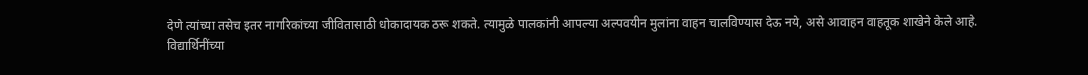देणे त्यांच्या तसेच इतर नागरिकांच्या जीवितासाठी धोकादायक ठरू शकते. त्यामुळे पालकांनी आपल्या अल्पवयीन मुलांना वाहन चालविण्यास देऊ नये, असे आवाहन वाहतूक शाखेने केले आहे.
विद्यार्थिनींच्या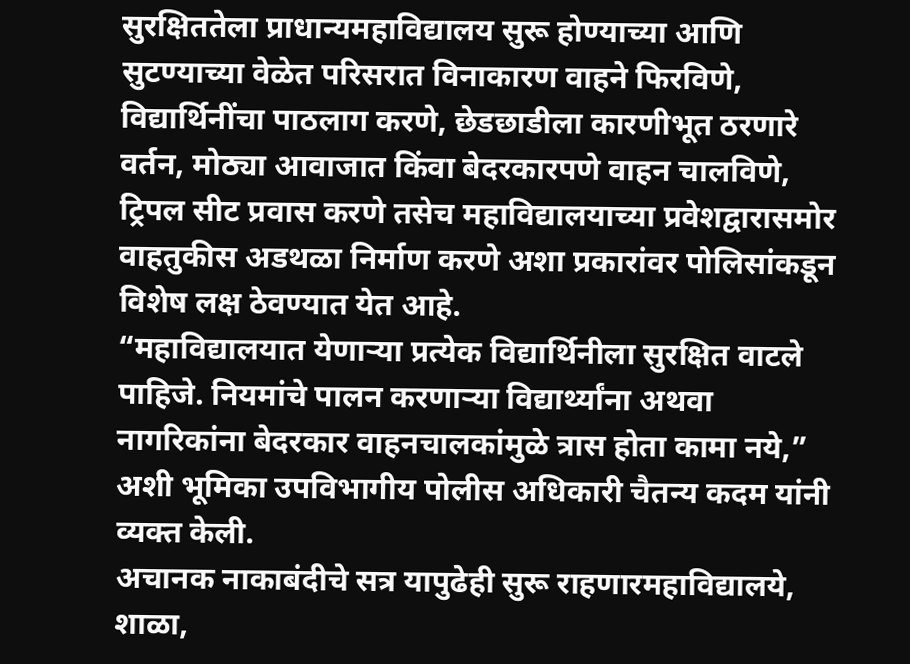सुरक्षिततेला प्राधान्यमहाविद्यालय सुरू होण्याच्या आणि सुटण्याच्या वेळेत परिसरात विनाकारण वाहने फिरविणे, विद्यार्थिनींचा पाठलाग करणे, छेडछाडीला कारणीभूत ठरणारे वर्तन, मोठ्या आवाजात किंवा बेदरकारपणे वाहन चालविणे, ट्रिपल सीट प्रवास करणे तसेच महाविद्यालयाच्या प्रवेशद्वारासमोर वाहतुकीस अडथळा निर्माण करणे अशा प्रकारांवर पोलिसांकडून विशेष लक्ष ठेवण्यात येत आहे.
“महाविद्यालयात येणाऱ्या प्रत्येक विद्यार्थिनीला सुरक्षित वाटले पाहिजे. नियमांचे पालन करणाऱ्या विद्यार्थ्यांना अथवा नागरिकांना बेदरकार वाहनचालकांमुळे त्रास होता कामा नये,” अशी भूमिका उपविभागीय पोलीस अधिकारी चैतन्य कदम यांनी व्यक्त केली.
अचानक नाकाबंदीचे सत्र यापुढेही सुरू राहणारमहाविद्यालये, शाळा,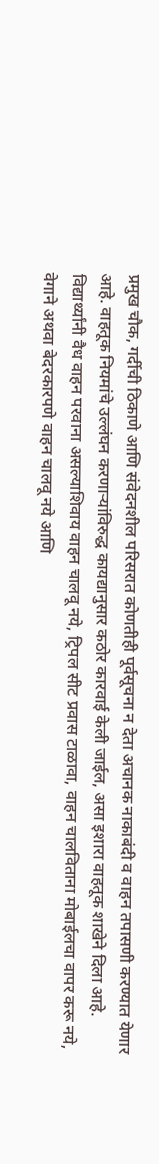प्रमुख चौक, गर्दीची ठिकाणे आणि संवेदनशील परिसरात कोणतीही पूर्वसूचना न देता अचानक नाकाबंदी व वाहन तपासणी करण्यात येणार आहे. वाहतूक नियमांचे उल्लंघन करणाऱ्यांविरुद्ध कायद्यानुसार कठोर कारवाई केली जाईल, असा इशारा वाहतूक शाखेने दिला आहे.
विद्यार्थ्यांनी वैध वाहन परवाना असल्याशिवाय वाहन चालवू नये, ट्रिपल सीट प्रवास टाळावा, वाहन चालविताना मोबाईलचा वापर करू नये, वेगाने अथवा बेदरकारपणे वाहन चालवू नये आणि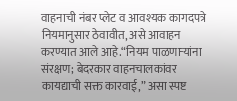वाहनाची नंबर प्लेट व आवश्यक कागदपत्रे नियमानुसार ठेवावीत, असे आवाहन करण्यात आले आहे.“नियम पाळणाऱ्यांना संरक्षण; बेदरकार वाहनचालकांवर कायद्याची सक्त कारवाई,” असा स्पष्ट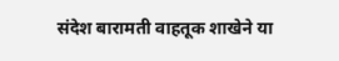संदेश बारामती वाहतूक शाखेने या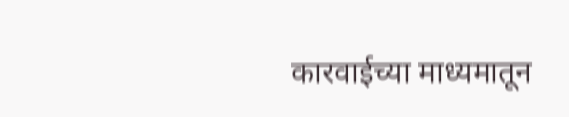कारवाईच्या माध्यमातून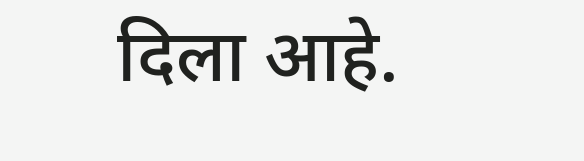दिला आहे.